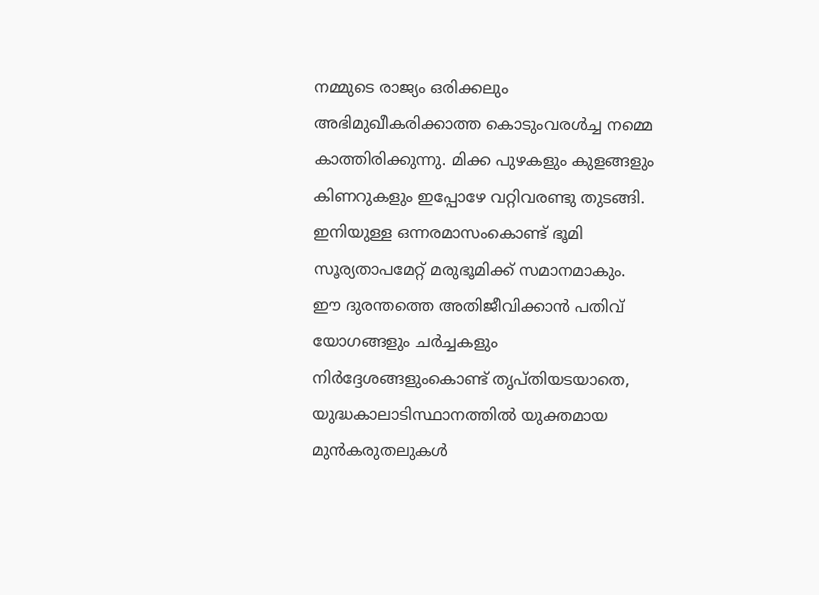നമ്മുടെ രാജ്യം ഒരിക്കലും അഭിമുഖീകരിക്കാത്ത കൊടുംവരൾച്ച നമ്മെ കാത്തിരിക്കുന്നു. മിക്ക പുഴകളും കുളങ്ങളും കിണറുകളും ഇപ്പോഴേ വറ്റിവരണ്ടു തുടങ്ങി. ഇനിയുള്ള ഒന്നരമാസംകൊണ്ട് ഭൂമി സൂര്യതാപമേറ്റ് മരുഭൂമിക്ക് സമാനമാകും.
ഈ ദുരന്തത്തെ അതിജീവിക്കാൻ പതിവ് യോഗങ്ങളും ചർച്ചകളും നിർദ്ദേശങ്ങളുംകൊണ്ട് തൃപ്തിയടയാതെ, യുദ്ധകാലാടിസ്ഥാനത്തിൽ യുക്തമായ മുൻകരുതലുകൾ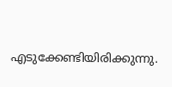എടുക്കേണ്ടിയിരിക്കുന്നു.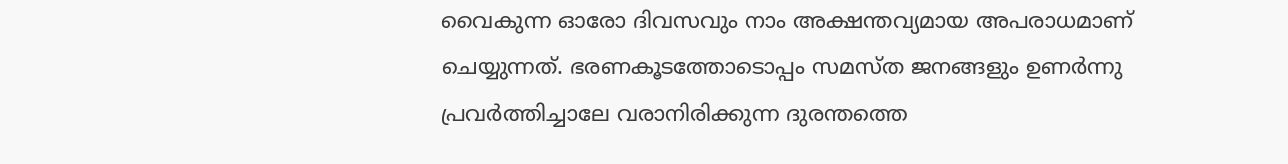വൈകുന്ന ഓരോ ദിവസവും നാം അക്ഷന്തവ്യമായ അപരാധമാണ് ചെയ്യുന്നത്. ഭരണകൂടത്തോടൊപ്പം സമസ്ത ജനങ്ങളും ഉണർന്നു പ്രവർത്തിച്ചാലേ വരാനിരിക്കുന്ന ദുരന്തത്തെ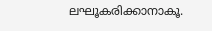ലഘൂകരിക്കാനാകൂ.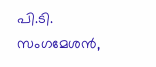പി.ടി. സംഗമേശൻ,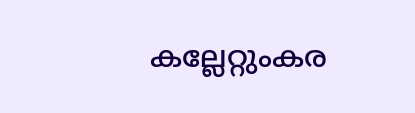കല്ലേറ്റുംകര